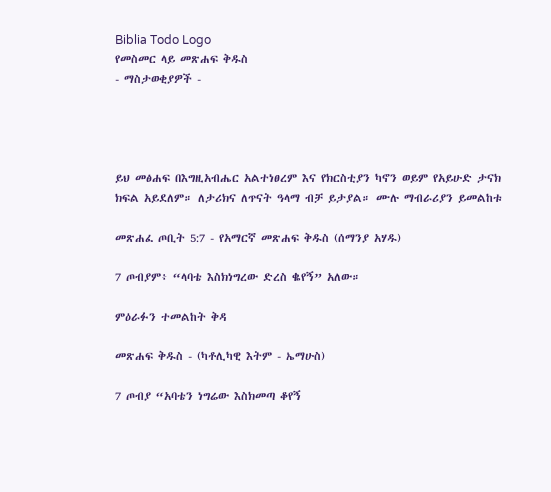Biblia Todo Logo
የመስመር ላይ መጽሐፍ ቅዱስ
- ማስታወቂያዎች -




ይህ መፅሐፍ በእግዚአብሔር አልተነፀረም እና የክርስቲያን ካኖን ወይም የአይሁድ ታናክ ክፍል አይደለም። ለታሪክና ለጥናት ዓላማ ብቻ ይታያል። ሙሉ ማብራሪያን ይመልከቱ

መጽሐፈ ጦቢት 5:7 - የአማርኛ መጽሐፍ ቅዱስ (ሰማንያ አሃዱ)

7 ጦብያም፥ “ላባቴ እስክነግረው ድረስ ቈየኝ” አለው።

ምዕራፉን ተመልከት ቅዳ

መጽሐፍ ቅዱስ - (ካቶሊካዊ እትም - ኤማሁስ)

7 ጦብያ “አባቴን ነግሬው እስክመጣ ቆየኝ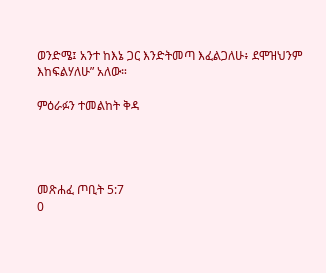ወንድሜ፤ አንተ ከእኔ ጋር እንድትመጣ እፈልጋለሁ፥ ደሞዝህንም እከፍልሃለሁ” አለው።

ምዕራፉን ተመልከት ቅዳ




መጽሐፈ ጦቢት 5:7
0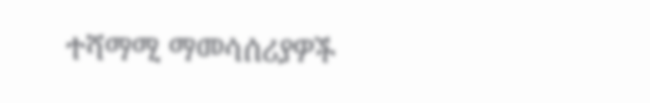ተሻማሚ ማመሳሰሪያዎች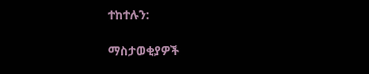ተከተሉን:

ማስታወቂያዎች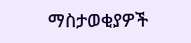ማስታወቂያዎች